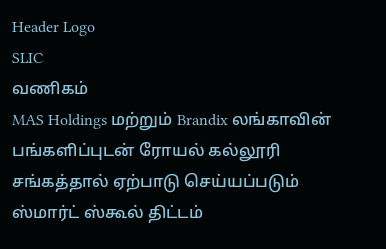Header Logo
SLIC
வணிகம்
MAS Holdings மற்றும் Brandix லங்காவின் பங்களிப்புடன் ரோயல் கல்லூரி சங்கத்தால் ஏற்பாடு செய்யப்படும் ஸ்மார்ட் ஸ்கூல் திட்டம்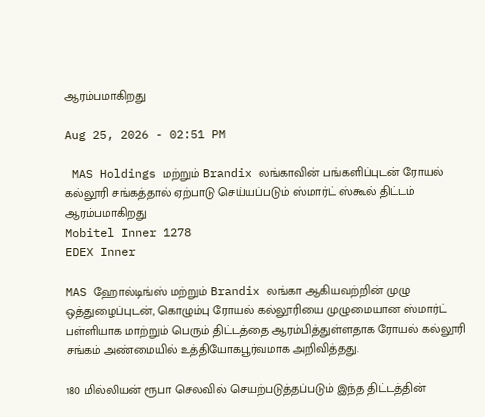ஆரம்பமாகிறது

Aug 25, 2026 - 02:51 PM

 MAS Holdings மற்றும் Brandix லங்காவின் பங்களிப்புடன் ரோயல் கல்லூரி சங்கத்தால் ஏற்பாடு செய்யப்படும் ஸ்மார்ட் ஸ்கூல் திட்டம் ஆரம்பமாகிறது
Mobitel Inner 1278
EDEX Inner

MAS ஹோல்டிங்ஸ் மற்றும் Brandix லங்கா ஆகியவற்றின் முழு ஒத்துழைப்புடன், கொழும்பு ரோயல் கல்லூரியை முழுமையான ஸ்மார்ட் பள்ளியாக மாற்றும் பெரும் திட்டத்தை ஆரம்பித்துள்ளதாக ரோயல் கல்லூரி சங்கம் அண்மையில் உத்தியோகபூர்வமாக அறிவித்தது.

180 மில்லியன் ரூபா செலவில் செயற்படுத்தப்படும் இந்த திட்டத்தின்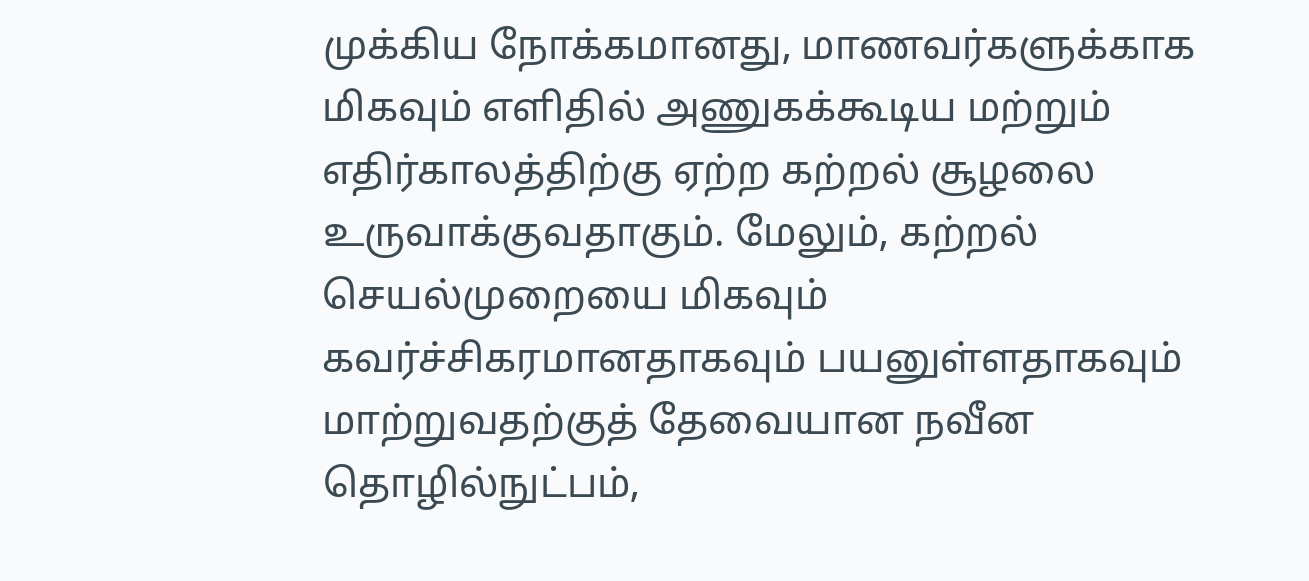முக்கிய நோக்கமானது, மாணவர்களுக்காக மிகவும் எளிதில் அணுகக்கூடிய மற்றும் எதிர்காலத்திற்கு ஏற்ற கற்றல் சூழலை உருவாக்குவதாகும். மேலும், கற்றல் செயல்முறையை மிகவும் கவர்ச்சிகரமானதாகவும் பயனுள்ளதாகவும் மாற்றுவதற்குத் தேவையான நவீன தொழில்நுட்பம்,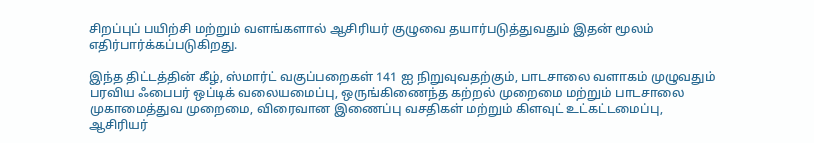சிறப்புப் பயிற்சி மற்றும் வளங்களால் ஆசிரியர் குழுவை தயார்படுத்துவதும் இதன் மூலம் எதிர்பார்க்கப்படுகிறது.

இந்த திட்டத்தின் கீழ், ஸ்மார்ட் வகுப்பறைகள் 141 ஐ நிறுவுவதற்கும், பாடசாலை வளாகம் முழுவதும் பரவிய ஃபைபர் ஒப்டிக் வலையமைப்பு, ஒருங்கிணைந்த கற்றல் முறைமை மற்றும் பாடசாலை முகாமைத்துவ முறைமை, விரைவான இணைப்பு வசதிகள் மற்றும் கிளவுட் உட்கட்டமைப்பு, ஆசிரியர்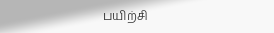பயிற்சி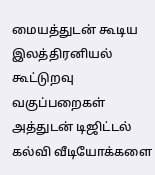மையத்துடன் கூடிய இலத்திரனியல் கூட்டுறவு வகுப்பறைகள் அத்துடன் டிஜிட்டல் கல்வி வீடியோக்களை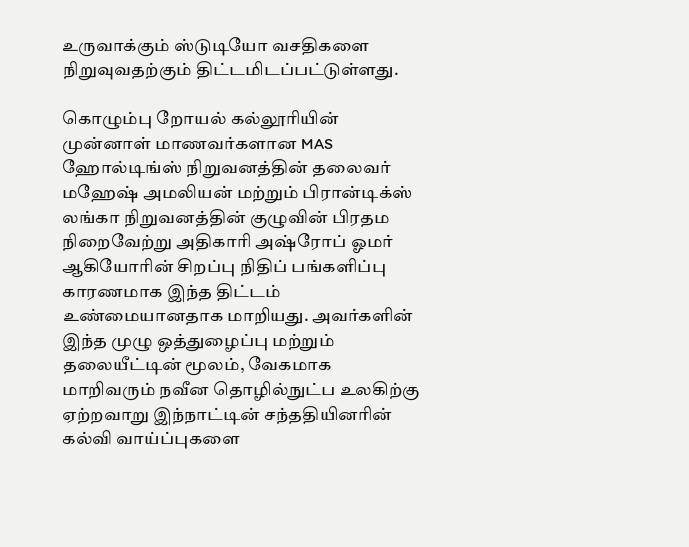உருவாக்கும் ஸ்டுடியோ வசதிகளை நிறுவுவதற்கும் திட்டமிடப்பட்டுள்ளது.

கொழும்பு றோயல் கல்லூரியின் முன்னாள் மாணவர்களான MAS ஹோல்டிங்ஸ் நிறுவனத்தின் தலைவர் மஹேஷ் அமலியன் மற்றும் பிரான்டிக்ஸ் லங்கா நிறுவனத்தின் குழுவின் பிரதம நிறைவேற்று அதிகாரி அஷ்ரோப் ஓமர் ஆகியோரின் சிறப்பு நிதிப் பங்களிப்பு காரணமாக இந்த திட்டம் உண்மையானதாக மாறியது. அவர்களின் இந்த முழு ஒத்துழைப்பு மற்றும் தலையீட்டின் மூலம், வேகமாக மாறிவரும் நவீன தொழில்நுட்ப உலகிற்கு ஏற்றவாறு இந்நாட்டின் சந்ததியினரின் கல்வி வாய்ப்புகளை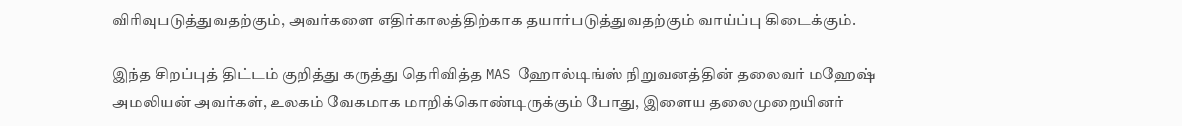விரிவுபடுத்துவதற்கும், அவர்களை எதிர்காலத்திற்காக தயார்படுத்துவதற்கும் வாய்ப்பு கிடைக்கும்.

இந்த சிறப்புத் திட்டம் குறித்து கருத்து தெரிவித்த MAS ஹோல்டிங்ஸ் நிறுவனத்தின் தலைவர் மஹேஷ் அமலியன் அவர்கள், உலகம் வேகமாக மாறிக்கொண்டிருக்கும் போது, இளைய தலைமுறையினர்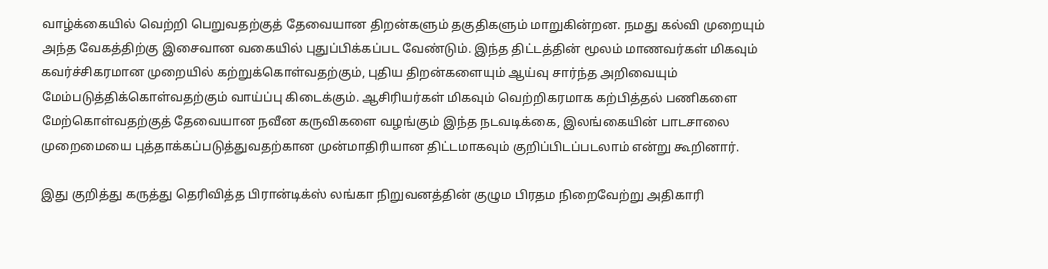வாழ்க்கையில் வெற்றி பெறுவதற்குத் தேவையான திறன்களும் தகுதிகளும் மாறுகின்றன. நமது கல்வி முறையும் அந்த வேகத்திற்கு இசைவான வகையில் புதுப்பிக்கப்பட வேண்டும். இந்த திட்டத்தின் மூலம் மாணவர்கள் மிகவும் கவர்ச்சிகரமான முறையில் கற்றுக்கொள்வதற்கும், புதிய திறன்களையும் ஆய்வு சார்ந்த அறிவையும் மேம்படுத்திக்கொள்வதற்கும் வாய்ப்பு கிடைக்கும். ஆசிரியர்கள் மிகவும் வெற்றிகரமாக கற்பித்தல் பணிகளை மேற்கொள்வதற்குத் தேவையான நவீன கருவிகளை வழங்கும் இந்த நடவடிக்கை, இலங்கையின் பாடசாலை முறைமையை புத்தாக்கப்படுத்துவதற்கான முன்மாதிரியான திட்டமாகவும் குறிப்பிடப்படலாம் என்று கூறினார்.

இது குறித்து கருத்து தெரிவித்த பிரான்டிக்ஸ் லங்கா நிறுவனத்தின் குழும பிரதம நிறைவேற்று அதிகாரி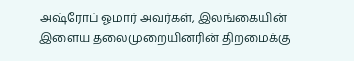அஷ்ரோப் ஓமார் அவர்கள், இலங்கையின் இளைய தலைமுறையினரின் திறமைக்கு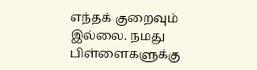எந்தக் குறைவும் இல்லை. நமது பிள்ளைகளுக்கு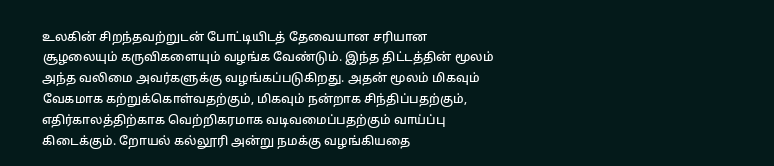உலகின் சிறந்தவற்றுடன் போட்டியிடத் தேவையான சரியான சூழலையும் கருவிகளையும் வழங்க வேண்டும். இந்த திட்டத்தின் மூலம் அந்த வலிமை அவர்களுக்கு வழங்கப்படுகிறது. அதன் மூலம் மிகவும் வேகமாக கற்றுக்கொள்வதற்கும், மிகவும் நன்றாக சிந்திப்பதற்கும், எதிர்காலத்திற்காக வெற்றிகரமாக வடிவமைப்பதற்கும் வாய்ப்பு கிடைக்கும். றோயல் கல்லூரி அன்று நமக்கு வழங்கியதை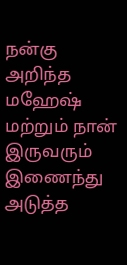நன்கு அறிந்த மஹேஷ் மற்றும் நான் இருவரும் இணைந்து அடுத்த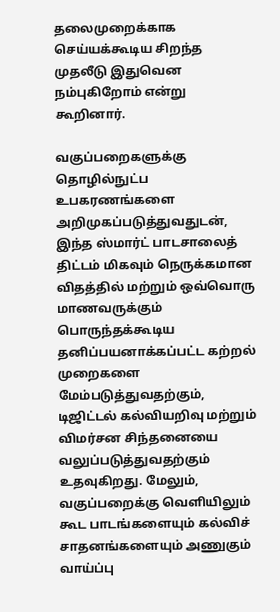தலைமுறைக்காக செய்யக்கூடிய சிறந்த முதலீடு இதுவென நம்புகிறோம் என்று கூறினார்.

வகுப்பறைகளுக்கு தொழில்நுட்ப உபகரணங்களை அறிமுகப்படுத்துவதுடன், இந்த ஸ்மார்ட் பாடசாலைத் திட்டம் மிகவும் நெருக்கமான விதத்தில் மற்றும் ஒவ்வொரு மாணவருக்கும் பொருந்தக்கூடிய தனிப்பயனாக்கப்பட்ட கற்றல் முறைகளை மேம்படுத்துவதற்கும், டிஜிட்டல் கல்வியறிவு மற்றும் விமர்சன சிந்தனையை வலுப்படுத்துவதற்கும் உதவுகிறது. மேலும், வகுப்பறைக்கு வெளியிலும் கூட பாடங்களையும் கல்விச் சாதனங்களையும் அணுகும் வாய்ப்பு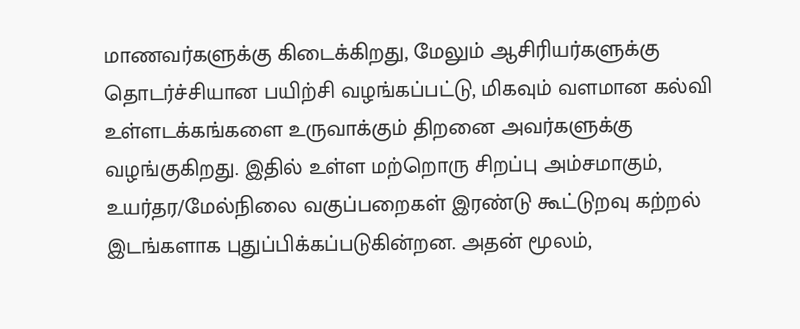மாணவர்களுக்கு கிடைக்கிறது, மேலும் ஆசிரியர்களுக்கு தொடர்ச்சியான பயிற்சி வழங்கப்பட்டு, மிகவும் வளமான கல்வி உள்ளடக்கங்களை உருவாக்கும் திறனை அவர்களுக்கு வழங்குகிறது. இதில் உள்ள மற்றொரு சிறப்பு அம்சமாகும், உயர்தர/மேல்நிலை வகுப்பறைகள் இரண்டு கூட்டுறவு கற்றல் இடங்களாக புதுப்பிக்கப்படுகின்றன. அதன் மூலம்,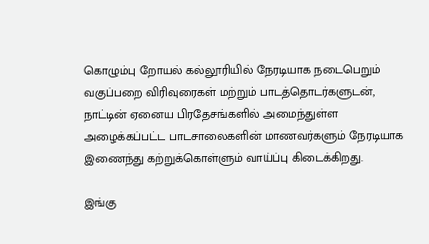கொழும்பு றோயல் கல்லூரியில் நேரடியாக நடைபெறும் வகுப்பறை விரிவுரைகள் மற்றும் பாடத்தொடர்களுடன், நாட்டின் ஏனைய பிரதேசங்களில் அமைந்துள்ள அழைக்கப்பட்ட பாடசாலைகளின் மாணவர்களும் நேரடியாக இணைந்து கற்றுக்கொள்ளும் வாய்ப்பு கிடைக்கிறது.

இங்கு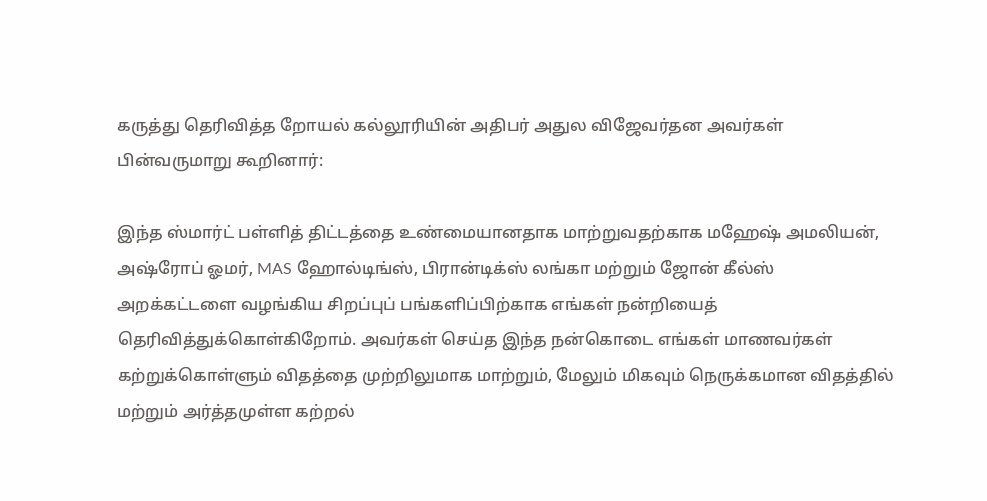கருத்து தெரிவித்த றோயல் கல்லூரியின் அதிபர் அதுல விஜேவர்தன அவர்கள் பின்வருமாறு கூறினார்:

இந்த ஸ்மார்ட் பள்ளித் திட்டத்தை உண்மையானதாக மாற்றுவதற்காக மஹேஷ் அமலியன், அஷ்ரோப் ஓமர், MAS ஹோல்டிங்ஸ், பிரான்டிக்ஸ் லங்கா மற்றும் ஜோன் கீல்ஸ் அறக்கட்டளை வழங்கிய சிறப்புப் பங்களிப்பிற்காக எங்கள் நன்றியைத் தெரிவித்துக்கொள்கிறோம். அவர்கள் செய்த இந்த நன்கொடை எங்கள் மாணவர்கள் கற்றுக்கொள்ளும் விதத்தை முற்றிலுமாக மாற்றும், மேலும் மிகவும் நெருக்கமான விதத்தில் மற்றும் அர்த்தமுள்ள கற்றல்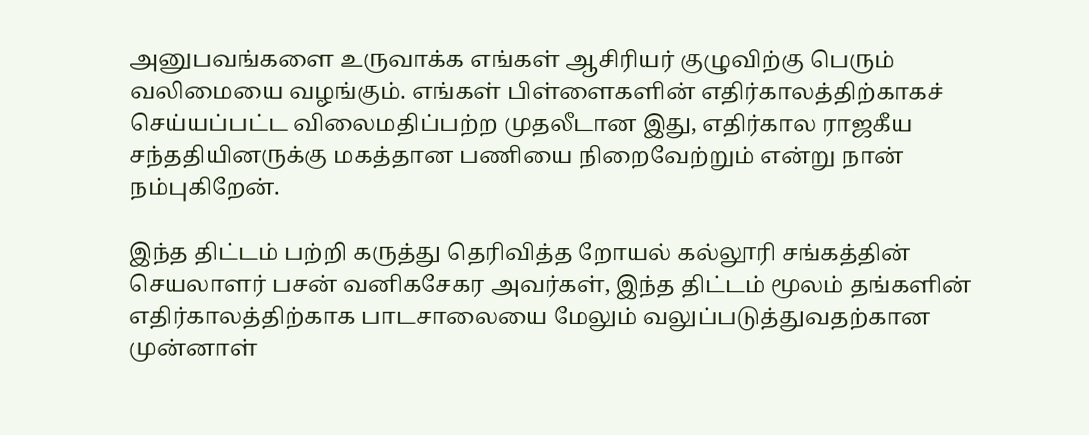அனுபவங்களை உருவாக்க எங்கள் ஆசிரியர் குழுவிற்கு பெரும் வலிமையை வழங்கும். எங்கள் பிள்ளைகளின் எதிர்காலத்திற்காகச் செய்யப்பட்ட விலைமதிப்பற்ற முதலீடான இது, எதிர்கால ராஜகீய சந்ததியினருக்கு மகத்தான பணியை நிறைவேற்றும் என்று நான் நம்புகிறேன்.

இந்த திட்டம் பற்றி கருத்து தெரிவித்த றோயல் கல்லூரி சங்கத்தின் செயலாளர் பசன் வனிகசேகர அவர்கள், இந்த திட்டம் மூலம் தங்களின் எதிர்காலத்திற்காக பாடசாலையை மேலும் வலுப்படுத்துவதற்கான முன்னாள்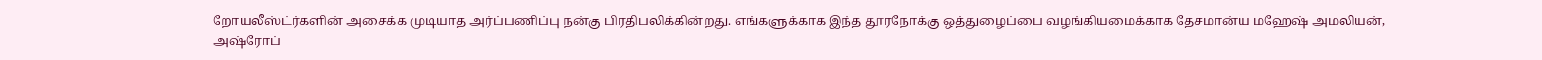றோயலீஸ்ட்ர்களின் அசைக்க முடியாத அர்ப்பணிப்பு நன்கு பிரதிபலிக்கின்றது. எங்களுக்காக இந்த தூரநோக்கு ஒத்துழைப்பை வழங்கியமைக்காக தேசமான்ய மஹேஷ் அமலியன், அஷ்ரோப்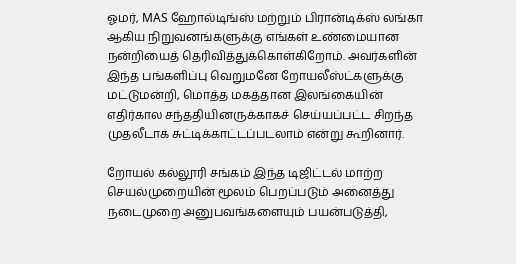ஓமர், MAS ஹோல்டிங்ஸ் மற்றும் பிரான்டிக்ஸ் லங்கா ஆகிய நிறுவனங்களுக்கு எங்கள் உண்மையான நன்றியைத் தெரிவித்துக்கொள்கிறோம். அவர்களின் இந்த பங்களிப்பு வெறுமனே றோயலீஸ்ட்களுக்கு மட்டுமன்றி, மொத்த மகத்தான இலங்கையின் எதிர்கால சந்ததியினருக்காகச் செய்யப்பட்ட சிறந்த முதலீடாக சுட்டிக்காட்டப்படலாம் என்று கூறினார்.

றோயல் கல்லூரி சங்கம் இந்த டிஜிட்டல் மாற்ற செயல்முறையின் மூலம் பெறப்படும் அனைத்து நடைமுறை அனுபவங்களையும் பயன்படுத்தி,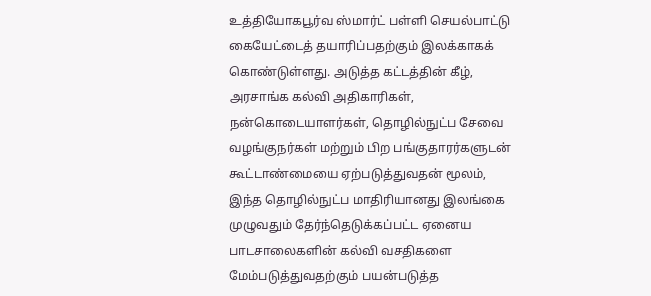உத்தியோகபூர்வ ஸ்மார்ட் பள்ளி செயல்பாட்டு கையேட்டைத் தயாரிப்பதற்கும் இலக்காகக் கொண்டுள்ளது. அடுத்த கட்டத்தின் கீழ், அரசாங்க கல்வி அதிகாரிகள், நன்கொடையாளர்கள், தொழில்நுட்ப சேவை வழங்குநர்கள் மற்றும் பிற பங்குதாரர்களுடன் கூட்டாண்மையை ஏற்படுத்துவதன் மூலம், இந்த தொழில்நுட்ப மாதிரியானது இலங்கை முழுவதும் தேர்ந்தெடுக்கப்பட்ட ஏனைய பாடசாலைகளின் கல்வி வசதிகளை மேம்படுத்துவதற்கும் பயன்படுத்த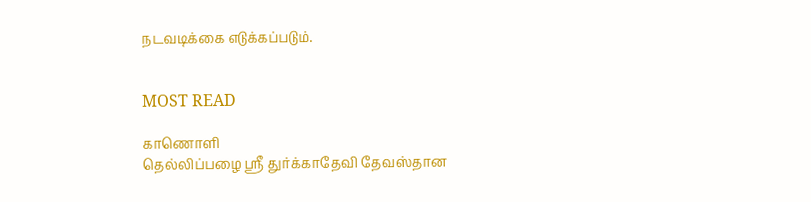நடவடிக்கை எடுக்கப்படும்.


MOST READ

காணொளி
தெல்லிப்பழை ஸ்ரீ துர்க்காதேவி தேவஸ்தான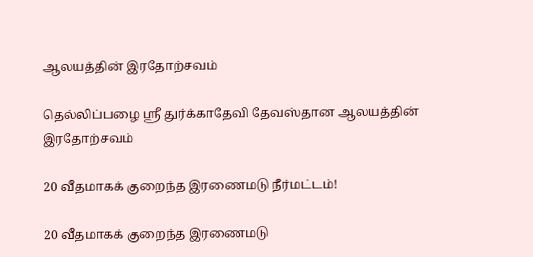ஆலயத்தின் இரதோற்சவம்

தெல்லிப்பழை ஸ்ரீ துர்க்காதேவி தேவஸ்தான ஆலயத்தின் இரதோற்சவம்

20 வீதமாகக் குறைந்த இரணைமடு நீர்மட்டம்!

20 வீதமாகக் குறைந்த இரணைமடு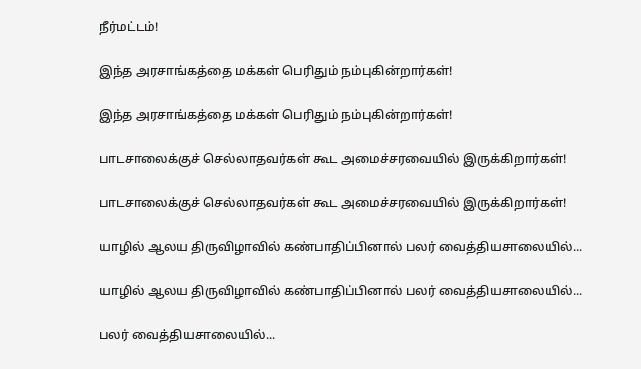நீர்மட்டம்!

இந்த அரசாங்கத்தை மக்கள் பெரிதும் நம்புகின்றார்கள்!

இந்த அரசாங்கத்தை மக்கள் பெரிதும் நம்புகின்றார்கள்!

பாடசாலைக்குச் செல்லாதவர்கள் கூட அமைச்சரவையில் இருக்கிறார்கள்!

பாடசாலைக்குச் செல்லாதவர்கள் கூட அமைச்சரவையில் இருக்கிறார்கள்!

யாழில் ஆலய திருவிழாவில் கண்பாதிப்பினால் பலர் வைத்தியசாலையில்...

யாழில் ஆலய திருவிழாவில் கண்பாதிப்பினால் பலர் வைத்தியசாலையில்...

பலர் வைத்தியசாலையில்...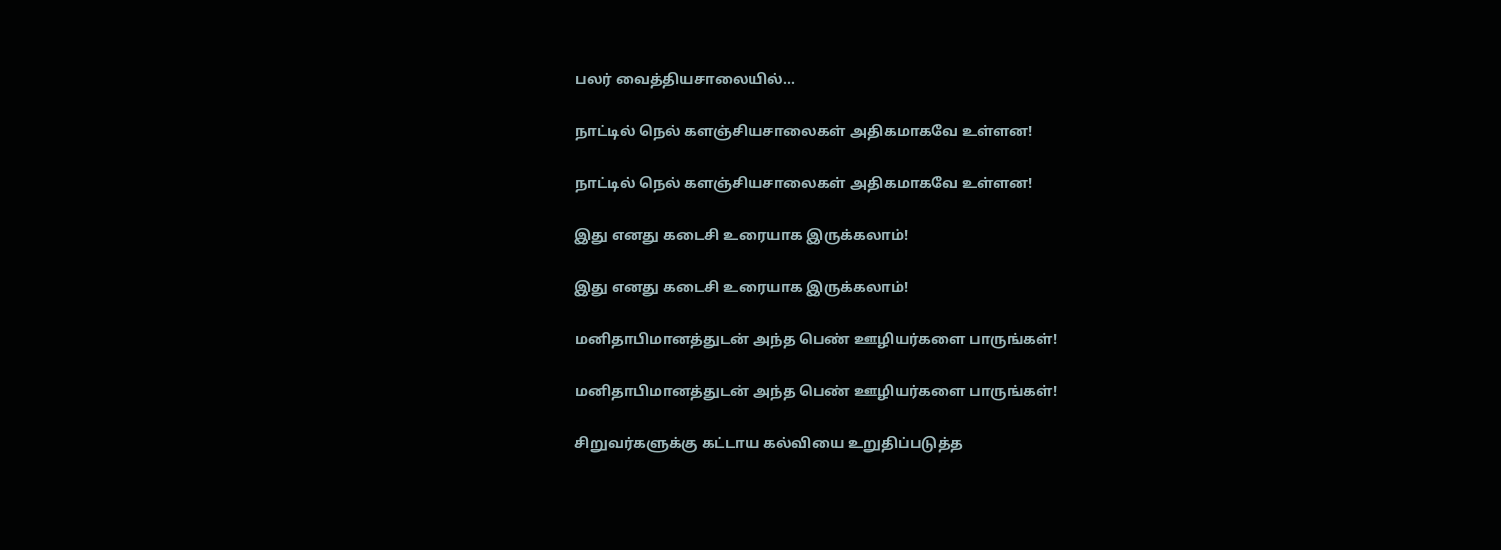பலர் வைத்தியசாலையில்...

நாட்டில் நெல் களஞ்சியசாலைகள் அதிகமாகவே உள்ளன!

நாட்டில் நெல் களஞ்சியசாலைகள் அதிகமாகவே உள்ளன!

இது எனது கடைசி உரையாக இருக்கலாம்!

இது எனது கடைசி உரையாக இருக்கலாம்!

மனிதாபிமானத்துடன் அந்த பெண் ஊழியர்களை பாருங்கள்!

மனிதாபிமானத்துடன் அந்த பெண் ஊழியர்களை பாருங்கள்!

சிறுவர்களுக்கு கட்டாய கல்வியை உறுதிப்படுத்த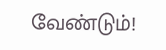வேண்டும்!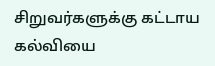சிறுவர்களுக்கு கட்டாய கல்வியை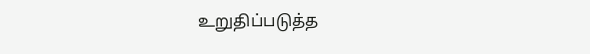உறுதிப்படுத்த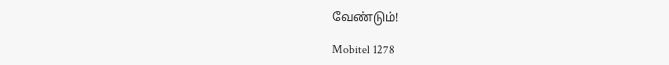வேண்டும்!

Mobitel 1278